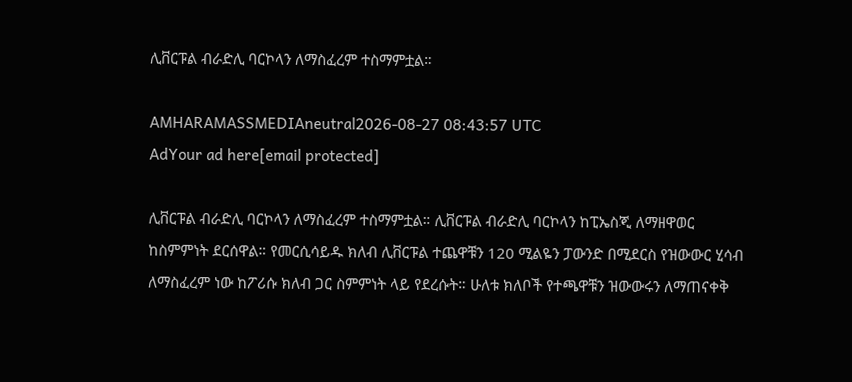ሊቨርፑል ብራድሊ ባርኮላን ለማስፈረም ተስማምቷል።

AMHARAMASSMEDIAneutral2026-08-27 08:43:57 UTC
AdYour ad here[email protected]

ሊቨርፑል ብራድሊ ባርኮላን ለማስፈረም ተስማምቷል። ሊቨርፑል ብራድሊ ባርኮላን ከፒኤስጂ ለማዘዋወር ከስምምነት ደርሰዋል። የመርሲሳይዱ ክለብ ሊቨርፑል ተጨዋቹን 120 ሚልዬን ፓውንድ በሚደርስ የዝውውር ሂሳብ ለማስፈረም ነው ከፖሪሱ ክለብ ጋር ስምምነት ላይ የደረሱት። ሁለቱ ክለቦች የተጫዋቹን ዝውውሩን ለማጠናቀቅ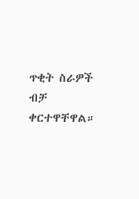ጥቂት ስራዎች ብቻ ቀርተዋቸዋል።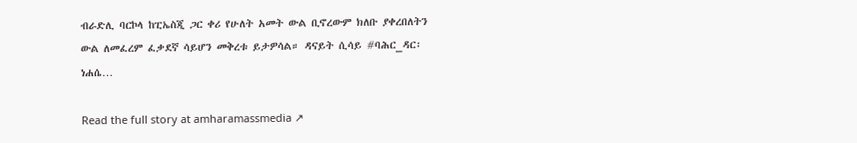ብራድሊ ባርኮላ ከፒኤስጂ ጋር ቀሪ የሁለት አመት ውል ቢኖረውም ክለቡ ያቀረበለትን ውል ለመፈረም ፈቃደኛ ሳይሆን መቅረቱ ይታዎሳል። ዳናይት ሲሳይ #ባሕር_ዳር፡ ነሐሴ…

Read the full story at amharamassmedia ↗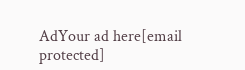AdYour ad here[email protected]